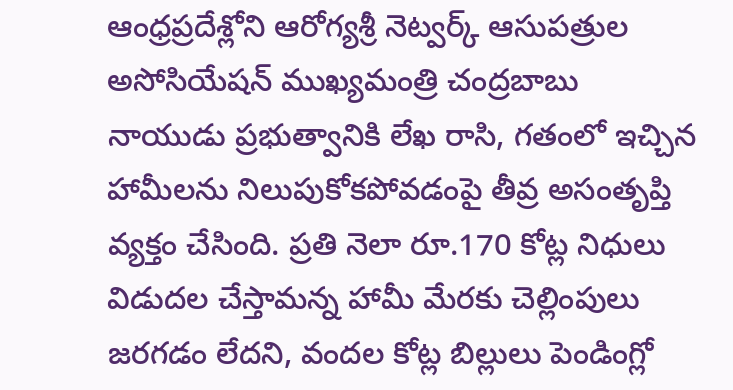ఆంధ్రప్రదేశ్లోని ఆరోగ్యశ్రీ నెట్వర్క్ ఆసుపత్రుల అసోసియేషన్ ముఖ్యమంత్రి చంద్రబాబు నాయుడు ప్రభుత్వానికి లేఖ రాసి, గతంలో ఇచ్చిన హామీలను నిలుపుకోకపోవడంపై తీవ్ర అసంతృప్తి వ్యక్తం చేసింది. ప్రతి నెలా రూ.170 కోట్ల నిధులు విడుదల చేస్తామన్న హామీ మేరకు చెల్లింపులు జరగడం లేదని, వందల కోట్ల బిల్లులు పెండింగ్లో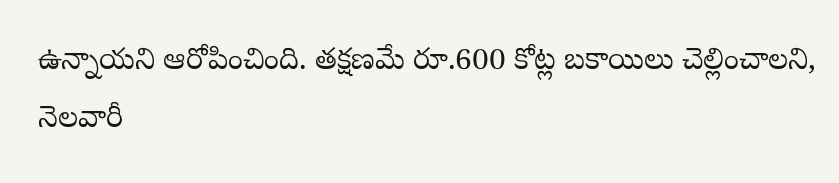ఉన్నాయని ఆరోపించింది. తక్షణమే రూ.600 కోట్ల బకాయిలు చెల్లించాలని, నెలవారీ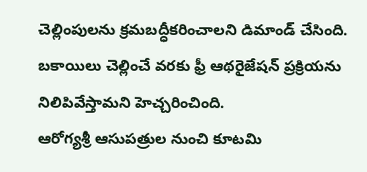చెల్లింపులను క్రమబద్ధీకరించాలని డిమాండ్ చేసింది. బకాయిలు చెల్లించే వరకు ఫ్రీ ఆథరైజేషన్ ప్రక్రియను నిలిపివేస్తామని హెచ్చరించింది.
ఆరోగ్యశ్రీ ఆసుపత్రుల నుంచి కూటమి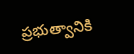ప్రభుత్వానికి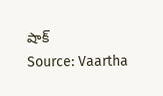షాక్
Source: Vaartha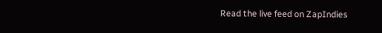Read the live feed on ZapIndies